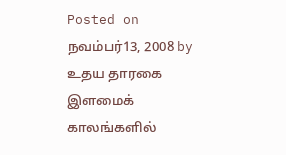Posted on நவம்பர்13, 2008 by உதய தாரகை
இளமைக் காலங்களில்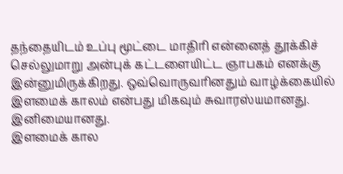தந்தையிடம் உப்பு மூட்டை மாதிரி என்னைத் தூக்கிச் செல்லுமாறு அன்புக் கட்டளையிட்ட ஞாபகம் எனக்கு இன்னுமிருக்கிறது. ஒவ்வொருவரினதும் வாழ்க்கையில் இளமைக் காலம் என்பது மிகவும் சுவாரஸ்யமானது. இனிமையானது.
இளமைக் கால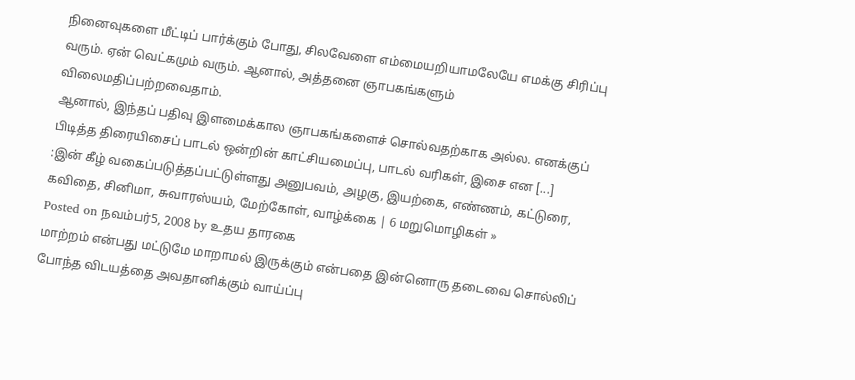நினைவுகளை மீட்டிப் பார்க்கும் போது, சிலவேளை எம்மையறியாமலேயே எமக்கு சிரிப்பு வரும். ஏன் வெட்கமும் வரும். ஆனால், அத்தனை ஞாபகங்களும் விலைமதிப்பற்றவைதாம்.
ஆனால், இந்தப் பதிவு இளமைக்கால ஞாபகங்களைச் சொல்வதற்காக அல்ல. எனக்குப் பிடித்த திரையிசைப் பாடல் ஒன்றின் காட்சியமைப்பு, பாடல் வரிகள், இசை என [...]
:இன் கீழ் வகைப்படுத்தப்பட்டுள்ளது அனுபவம், அழகு, இயற்கை, எண்ணம், கட்டுரை, கவிதை, சினிமா, சுவாரஸ்யம், மேற்கோள், வாழ்க்கை | 6 மறுமொழிகள் »
Posted on நவம்பர்5, 2008 by உதய தாரகை
மாற்றம் என்பது மட்டுமே மாறாமல் இருக்கும் என்பதை இன்னொரு தடைவை சொல்லிப் போந்த விடயத்தை அவதானிக்கும் வாய்ப்பு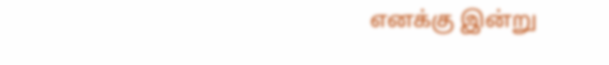எனக்கு இன்று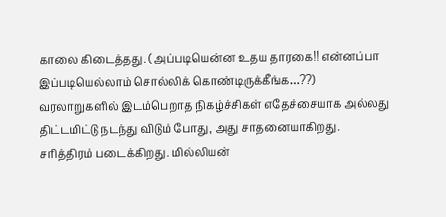காலை கிடைத்தது. (அப்படியென்ன உதய தாரகை!! என்னப்பா இப்படியெல்லாம் சொல்லிக் கொண்டிருக்கீங்க…??)
வரலாறுகளில் இடம்பெறாத நிகழ்ச்சிகள் எதேச்சையாக அல்லது திட்டமிட்டு நடந்து விடும் போது, அது சாதனையாகிறது. சரித்திரம் படைக்கிறது. மில்லியன்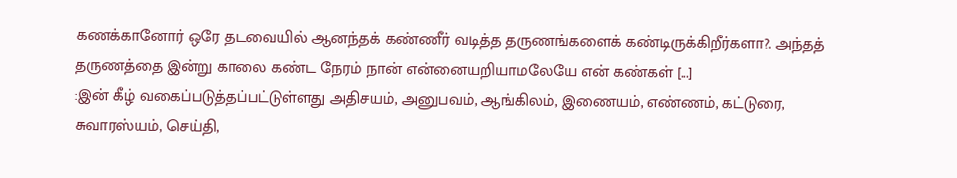கணக்கானோர் ஒரே தடவையில் ஆனந்தக் கண்ணீர் வடித்த தருணங்களைக் கண்டிருக்கிறீர்களா?. அந்தத் தருணத்தை இன்று காலை கண்ட நேரம் நான் என்னையறியாமலேயே என் கண்கள் [...]
:இன் கீழ் வகைப்படுத்தப்பட்டுள்ளது அதிசயம், அனுபவம், ஆங்கிலம், இணையம், எண்ணம், கட்டுரை, சுவாரஸ்யம், செய்தி,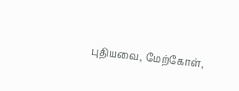புதியவை, மேற்கோள்,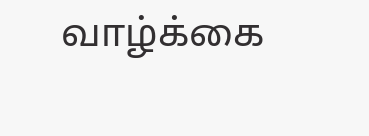வாழ்க்கை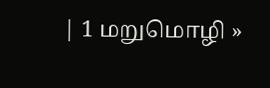| 1 மறுமொழி »